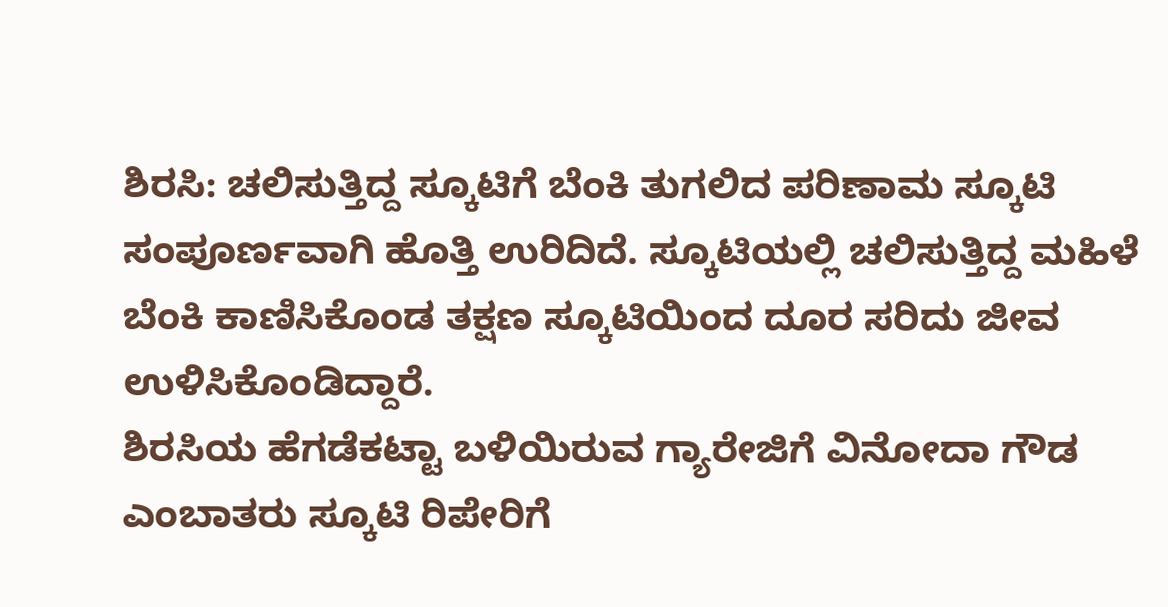ಶಿರಸಿ: ಚಲಿಸುತ್ತಿದ್ದ ಸ್ಕೂಟಿಗೆ ಬೆಂಕಿ ತುಗಲಿದ ಪರಿಣಾಮ ಸ್ಕೂಟಿ ಸಂಪೂರ್ಣವಾಗಿ ಹೊತ್ತಿ ಉರಿದಿದೆ. ಸ್ಕೂಟಿಯಲ್ಲಿ ಚಲಿಸುತ್ತಿದ್ದ ಮಹಿಳೆ ಬೆಂಕಿ ಕಾಣಿಸಿಕೊಂಡ ತಕ್ಷಣ ಸ್ಕೂಟಿಯಿಂದ ದೂರ ಸರಿದು ಜೀವ ಉಳಿಸಿಕೊಂಡಿದ್ದಾರೆ.
ಶಿರಸಿಯ ಹೆಗಡೆಕಟ್ಟಾ ಬಳಿಯಿರುವ ಗ್ಯಾರೇಜಿಗೆ ವಿನೋದಾ ಗೌಡ ಎಂಬಾತರು ಸ್ಕೂಟಿ ರಿಪೇರಿಗೆ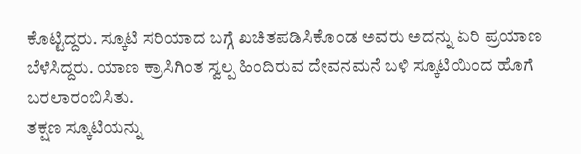ಕೊಟ್ಟಿದ್ದರು. ಸ್ಕೂಟಿ ಸರಿಯಾದ ಬಗ್ಗೆ ಖಚಿತಪಡಿಸಿಕೊಂಡ ಅವರು ಅದನ್ನು ಏರಿ ಪ್ರಯಾಣ ಬೆಳೆಸಿದ್ದರು. ಯಾಣ ಕ್ರಾಸಿಗಿಂತ ಸ್ವಲ್ಪ ಹಿಂದಿರುವ ದೇವನಮನೆ ಬಳಿ ಸ್ಕೂಟಿಯಿಂದ ಹೊಗೆ ಬರಲಾರಂಬಿಸಿತು.
ತಕ್ಷಣ ಸ್ಕೂಟಿಯನ್ನು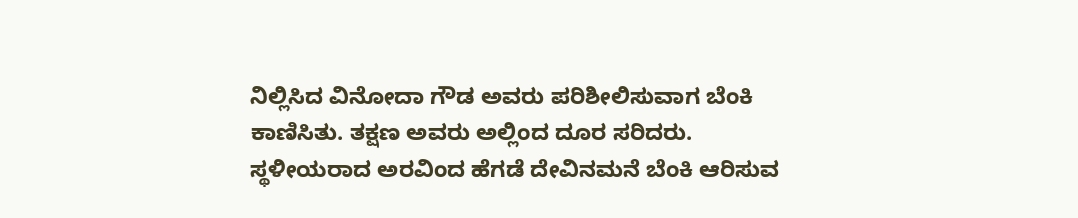ನಿಲ್ಲಿಸಿದ ವಿನೋದಾ ಗೌಡ ಅವರು ಪರಿಶೀಲಿಸುವಾಗ ಬೆಂಕಿ ಕಾಣಿಸಿತು. ತಕ್ಷಣ ಅವರು ಅಲ್ಲಿಂದ ದೂರ ಸರಿದರು. ಸ್ಥಳೀಯರಾದ ಅರವಿಂದ ಹೆಗಡೆ ದೇವಿನಮನೆ ಬೆಂಕಿ ಆರಿಸುವ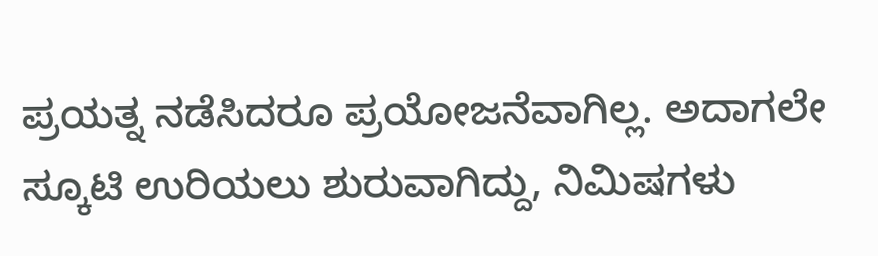ಪ್ರಯತ್ನ ನಡೆಸಿದರೂ ಪ್ರಯೋಜನೆವಾಗಿಲ್ಲ. ಅದಾಗಲೇ ಸ್ಕೂಟಿ ಉರಿಯಲು ಶುರುವಾಗಿದ್ದು, ನಿಮಿಷಗಳು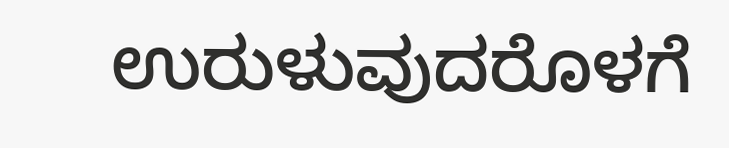ಉರುಳುವುದರೊಳಗೆ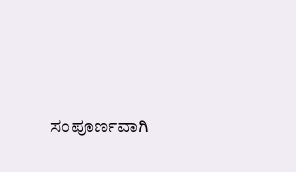ಸಂಪೂರ್ಣವಾಗಿ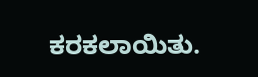ಕರಕಲಾಯಿತು.